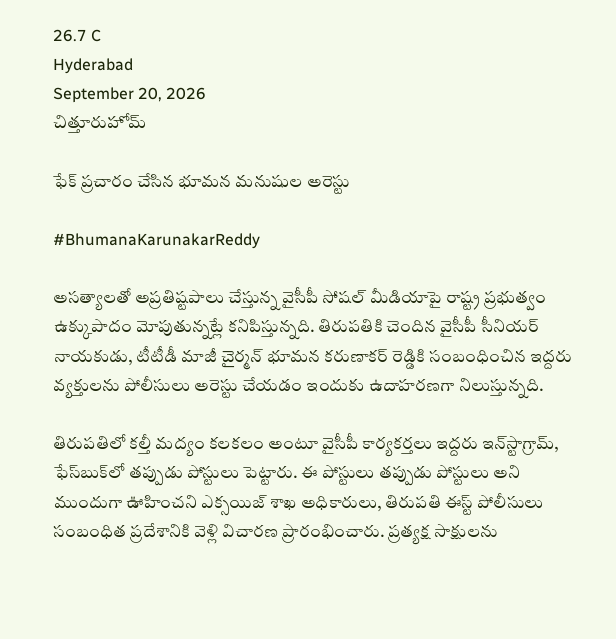26.7 C
Hyderabad
September 20, 2026
చిత్తూరుహోమ్

ఫేక్ ప్రచారం చేసిన భూమన మనుషుల అరెస్టు

#BhumanaKarunakarReddy

అసత్యాలతో అప్రతిష్టపాలు చేస్తున్న వైసీపీ సోషల్ మీడియాపై రాష్ట్ర ప్రభుత్వం ఉక్కుపాదం మోపుతున్నట్లే కనిపిస్తున్నది. తిరుపతికి చెందిన వైసీపీ సీనియర్ నాయకుడు, టీటీడీ మాజీ చైర్మన్ భూమన కరుణాకర్ రెడ్డికి సంబంధించిన ఇద్దరు వ్యక్తులను పోలీసులు అరెస్టు చేయడం ఇందుకు ఉదాహరణగా నిలుస్తున్నది.

తిరుపతిలో కల్తీ మద్యం కలకలం అంటూ వైసీపీ కార్యకర్తలు ఇద్దరు ఇన్‌స్టాగ్రామ్, ఫేస్‌బుక్‌లో తప్పుడు పోస్టులు పెట్టారు. ఈ పోస్టులు తప్పుడు పోస్టులు అని ముందుగా ఊహించని ఎక్సయిజ్ శాఖ అధికారులు, తిరుపతి ఈస్ట్ పోలీసులు సంబంధిత ప్రదేశానికి వెళ్లి విచారణ ప్రారంభించారు. ప్రత్యక్ష సాక్షులను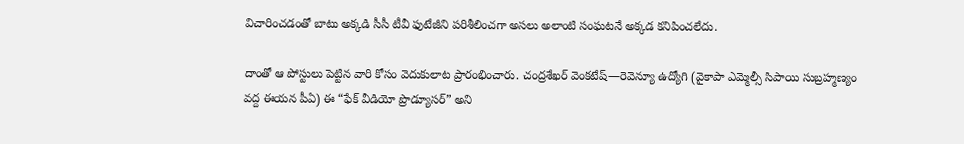విచారించడంతో బాటు అక్కడి సీసీ టీవీ ఫుటేజీని పరిశీలించగా అసలు అలాంటి సంఘటనే అక్కడ కనిపించలేదు.

దాంతో ఆ పోస్టులు పెట్టిన వారి కోసం వెదుకులాట ప్రారంభించారు. చంద్రశేఖర్ వెంకటేష్—రెవెన్యూ ఉద్యోగి (వైకాపా ఎమ్మెల్సీ సిపాయి సుబ్రహ్మణ్యం వద్ద ఈయన పీఏ) ఈ “ఫేక్ వీడియో ప్రొడ్యూసర్” అని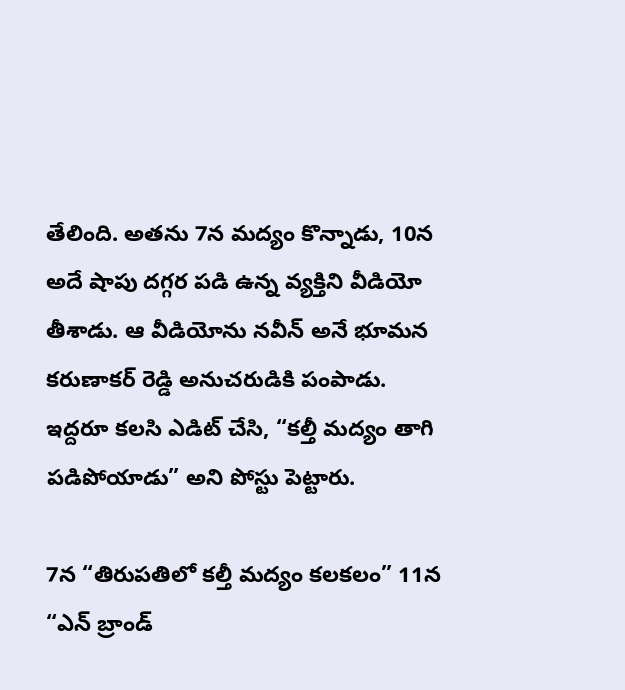తేలింది. అతను 7న మద్యం కొన్నాడు, 10న అదే షాపు దగ్గర పడి ఉన్న వ్యక్తిని వీడియో తీశాడు. ఆ వీడియోను నవీన్ అనే భూమన కరుణాకర్ రెడ్డి అనుచరుడికి పంపాడు. ఇద్దరూ కలసి ఎడిట్ చేసి, “కల్తీ మద్యం తాగి పడిపోయాడు” అని పోస్టు పెట్టారు.

7న “తిరుపతిలో కల్తీ మద్యం కలకలం” 11న “ఎన్ బ్రాండ్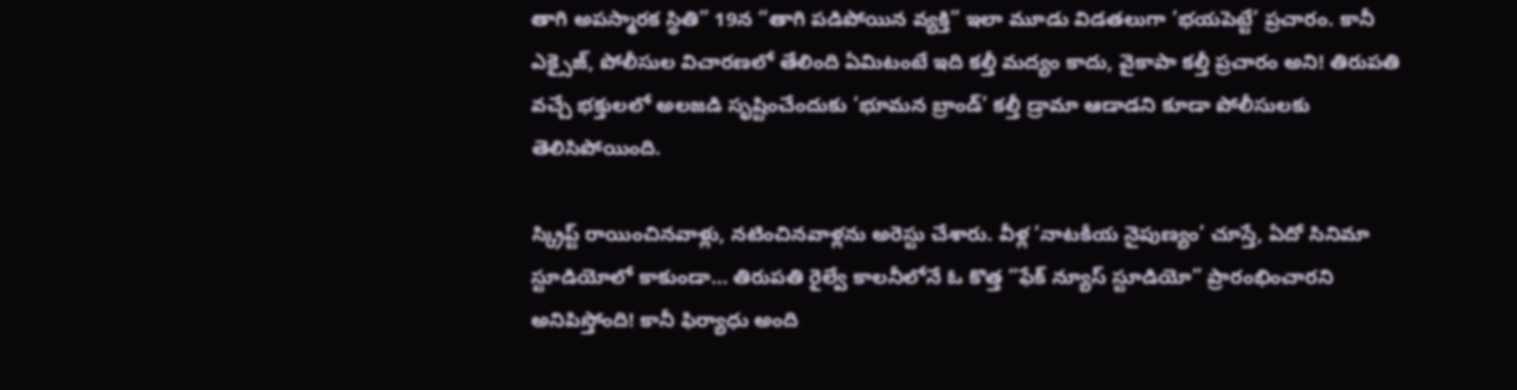తాగి అపస్మారక స్థితి” 19న “తాగి పడిపోయిన వ్యక్తి” ఇలా మూడు విడతలుగా ‘భయపెట్టే’ ప్రచారం. కానీ ఎక్సైజ్, పోలీసుల విచారణలో తేలింది ఏమిటంటే ఇది కల్తీ మద్యం కాదు, వైకాపా కల్తీ ప్రచారం అని! తిరుపతి వచ్చే భక్తులలో అలజడి సృష్టించేందుకు ‘భూమన బ్రాండ్’ కల్తీ డ్రామా ఆడాడని కూడా పోలీసులకు తెలిసిపోయింది.

స్క్రిప్ట్ రాయించినవాళ్లు, నటించినవాళ్లను అరెస్టు చేశారు. వీళ్ల ‘నాటకీయ నైపుణ్యం’ చూస్తే, ఏదో సినిమా స్టూడియోలో కాకుండా… తిరుపతి రైల్వే కాలనీలోనే ఓ కొత్త “ఫేక్ న్యూస్ స్టూడియో” ప్రారంభించారని అనిపిస్తోంది! కానీ ఫిర్యాధు అంది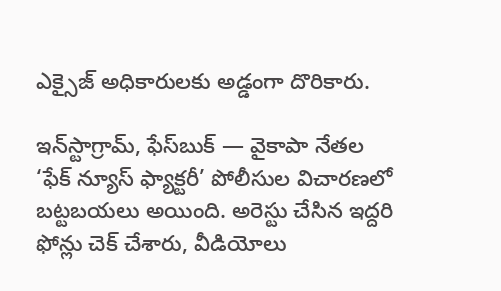ఎక్సైజ్ అధికారులకు అడ్డంగా దొరికారు.

ఇన్‌స్టాగ్రామ్, ఫేస్‌బుక్ — వైకాపా నేతల ‘ఫేక్ న్యూస్ ఫ్యాక్టరీ’ పోలీసుల విచారణలో బట్టబయలు అయింది. అరెస్టు చేసిన ఇద్దరి ఫోన్లు చెక్ చేశారు, వీడియోలు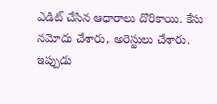ఎడిట్ చేసిన ఆధారాలు దొరికాయి. కేసు నమోదు చేశారు, అరెస్టులు చేశారు. ఇప్పుడు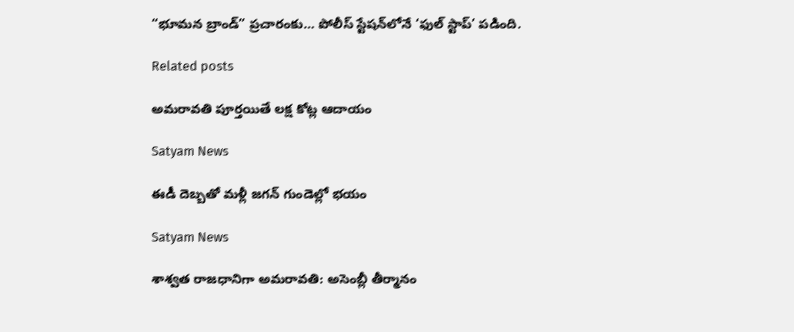“భూమన బ్రాండ్” ప్రచారంకు… పోలీస్ స్టేషన్‌లోనే ‘ఫుల్ స్టాప్’ పడింది.

Related posts

అమరావతి పూర్తయితే లక్ష కోట్ల ఆదాయం

Satyam News

ఈడీ దెబ్బతో మళ్లీ జగన్ గుండెల్లో భయం

Satyam News

శాశ్వత రాజధానిగా అమరావతి: అసెంబ్లీ తీర్మానం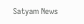Satyam News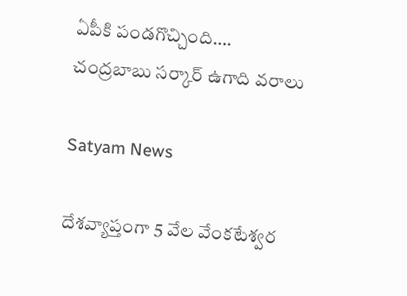ఏపీకి పండగొచ్చింది…. చంద్రబాబు సర్కార్‌ ఉగాది వరాలు

Satyam News

దేశవ్యాప్తంగా 5 వేల వేంకటేశ్వర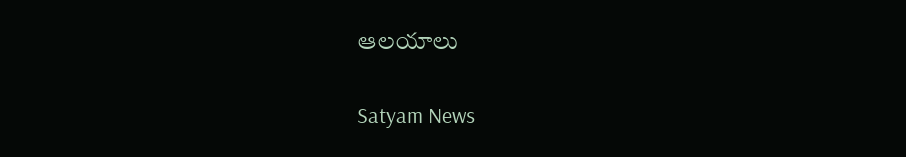ఆలయాలు

Satyam News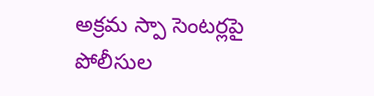అక్రమ స్పా సెంటర్లపై పోలీసుల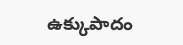ఉక్కుపాదం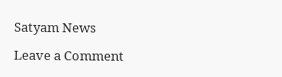Satyam News

Leave a Comment